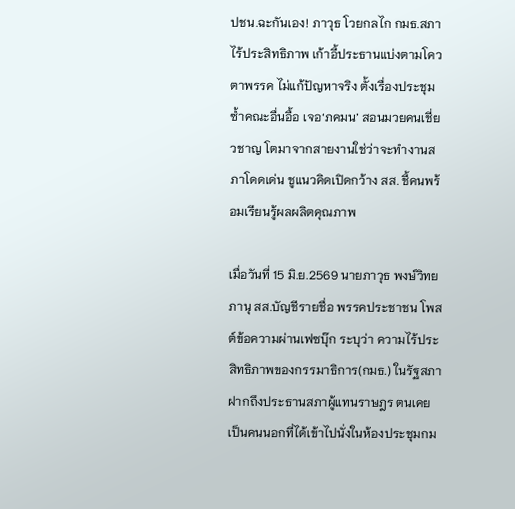ปชน.ฉะกันเอง! ภาวุธ โวยกลไก กมธ.สภาไร้ประสิทธิภาพ เก้าอี้ประธานแบ่งตามโควตาพรรค ไม่แก้ปัญหาจริง ตั้งเรื่องประชุมซ้ำคณะอื่นอื้อ เจอ‘ภคมน’ สอนมวยคนเชี่ยวชาญ โตมาจากสายงานใช่ว่าจะทำงานสภาโดดเด่น ชูแนวคิดเปิดกว้าง สส. ชี้คนพร้อมเรียนรู้ผลผลิตคุณภาพ

เมื่อวันที่ 15 มิ.ย.2569 นายภาวุธ พงษ์วิทยภานุ สส.บัญชีรายชื่อ พรรคประชาชน โพสต์ข้อความผ่านเฟซบุ๊ก ระบุว่า ความไร้ประสิทธิภาพของกรรมาธิการ(กมธ.) ในรัฐสภา ฝากถึงประธานสภาผู้แทนราษฎร ตนเคยเป็นคนนอกที่ได้เข้าไปนั่งในห้องประชุมกม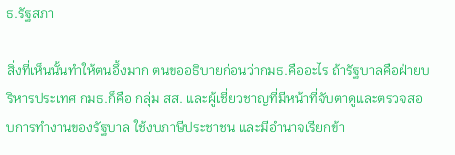ธ.รัฐสภา

สิ่งที่เห็นนั้นทำให้ตนอึ้งมาก ตนขออธิบายก่อนว่ากมธ.คืออะไร ถ้ารัฐบาลคือฝ่ายบริหารประเทศ กมธ.ก็คือ กลุ่ม สส. และผู้เชี่ยวชาญที่มีหน้าที่จับตาดูและตรวจสอบการทำงานของรัฐบาล ใช้งบภาษีประชาชน และมีอำนาจเรียกข้า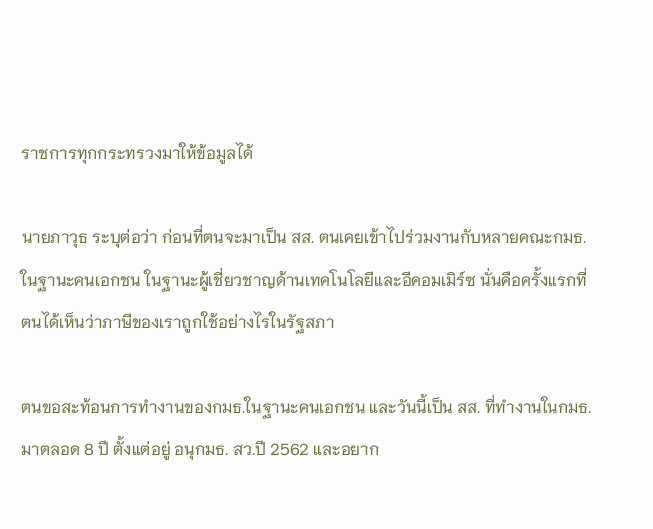ราชการทุกกระทรวงมาให้ข้อมูลได้

นายภาวุธ ระบุต่อว่า ก่อนที่ตนจะมาเป็น สส. ตนเคยเข้าไปร่วมงานกับหลายคณะกมธ.ในฐานะคนเอกชน ในฐานะผู้เชี่ยวชาญด้านเทคโนโลยีและอีคอมเมิร์ซ นั่นคือครั้งแรกที่ตนได้เห็นว่าภาษีของเราถูกใช้อย่างไรในรัฐสภา

ตนขอสะท้อนการทำงานของกมธ.ในฐานะคนเอกชน และวันนี้เป็น สส. ที่ทำงานในกมธ.มาตลอด 8 ปี ตั้งแต่อยู่ อนุกมธ. สว.ปี 2562 และอยาก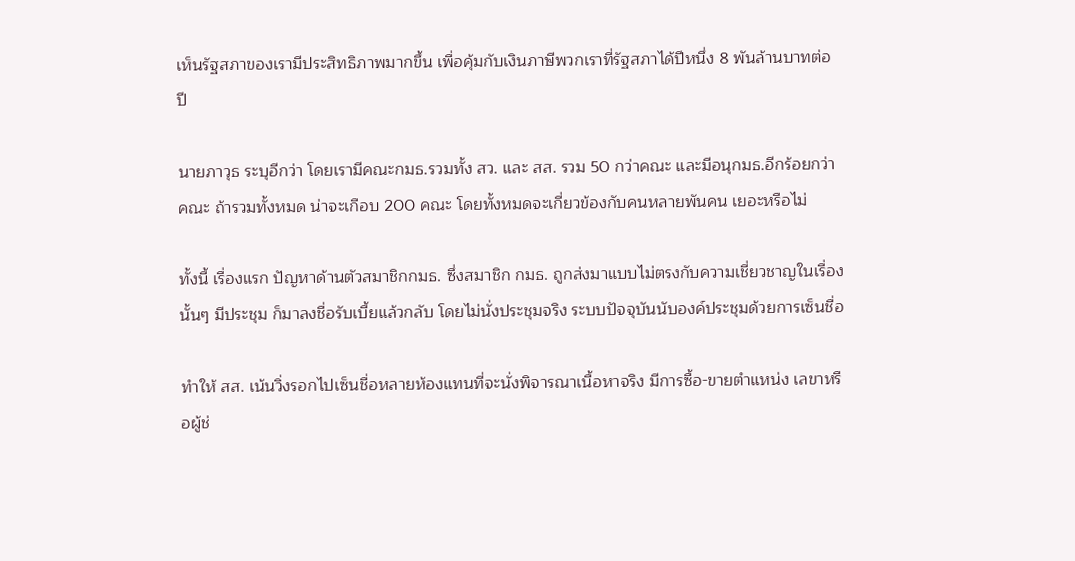เห็นรัฐสภาของเรามีประสิทธิภาพมากขึ้น เพื่อคุ้มกับเงินภาษีพวกเราที่รัฐสภาได้ปีหนึ่ง 8 พันล้านบาทต่อปี

นายภาวุธ ระบุอีกว่า โดยเรามีคณะกมธ.รวมทั้ง สว. และ สส. รวม 50 กว่าคณะ และมีอนุกมธ.อีกร้อยกว่าคณะ ถ้ารวมทั้งหมด น่าจะเกือบ 200 คณะ โดยทั้งหมดจะเกี่ยวข้องกับคนหลายพันคน เยอะหรือไม่

ทั้งนี้ เรื่องแรก ปัญหาด้านตัวสมาชิกกมธ. ซึ่งสมาชิก กมธ. ถูกส่งมาแบบไม่ตรงกับความเชี่ยวชาญในเรื่องนั้นๆ มีประชุม ก็มาลงชื่อรับเบี้ยแล้วกลับ โดยไม่นั่งประชุมจริง ระบบปัจจุบันนับองค์ประชุมด้วยการเซ็นชื่อ

ทำให้ สส. เน้นวิ่งรอกไปเซ็นชื่อหลายห้องแทนที่จะนั่งพิจารณาเนื้อหาจริง มีการซื้อ-ขายตำแหน่ง เลขาหรือผู้ช่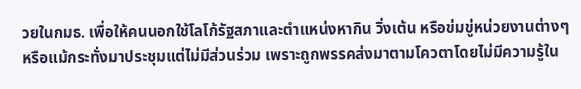วยในกมธ. เพื่อให้คนนอกใช้โลโก้รัฐสภาและตำแหน่งหากิน วิ่งเต้น หรือข่มขู่หน่วยงานต่างๆ หรือแม้กระทั่งมาประชุมแต่ไม่มีส่วนร่วม เพราะถูกพรรคส่งมาตามโควตาโดยไม่มีความรู้ใน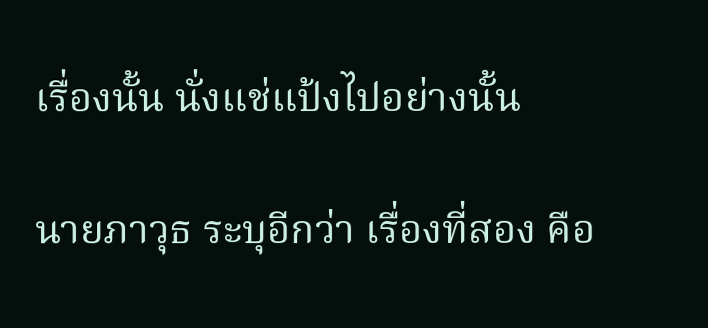เรื่องนั้น นั่งแช่แป้งไปอย่างนั้น

นายภาวุธ ระบุอีกว่า เรื่องที่สอง คือ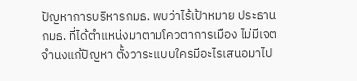ปัญหาการบริหารกมธ. พบว่าไร้เป้าหมาย ประธาน กมธ. ที่ได้ตำแหน่งมาตามโควตาการเมือง ไม่มีเจตจำนงแก้ปัญหา ตั้งวาระแบบใครมีอะไรเสนอมาไป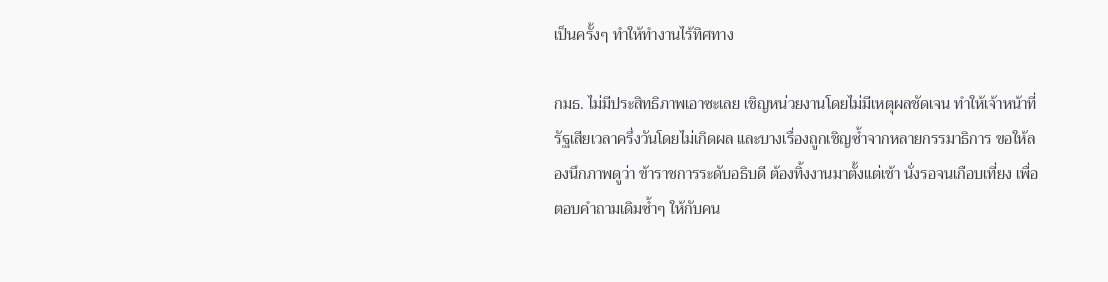เป็นครั้งๆ ทำให้ทำงานไร้ทิศทาง

กมธ. ไม่มีประสิทธิภาพเอาซะเลย เชิญหน่วยงานโดยไม่มีเหตุผลชัดเจน ทำให้เจ้าหน้าที่รัฐเสียเวลาครึ่งวันโดยไม่เกิดผล และบางเรื่องถูกเชิญซ้ำจากหลายกรรมาธิการ ขอให้ลองนึกภาพดูว่า ข้าราชการระดับอธิบดี ต้องทิ้งงานมาตั้งแต่เช้า นั่งรอจนเกือบเที่ยง เพื่อตอบคำถามเดิมซ้ำๆ ให้กับคน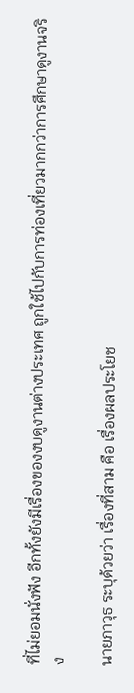ที่ไม่ยอมนั่งฟัง อีกทั้งยังมีเรื่องของงบดูงานต่างประเทศ ถูกใช้ไปกับการท่องเที่ยวมากกว่าการศึกษาดูงานจริง

นายภาวุธ ระบุด้วยว่า เรื่องที่สาม คือ เรื่องผลประโยช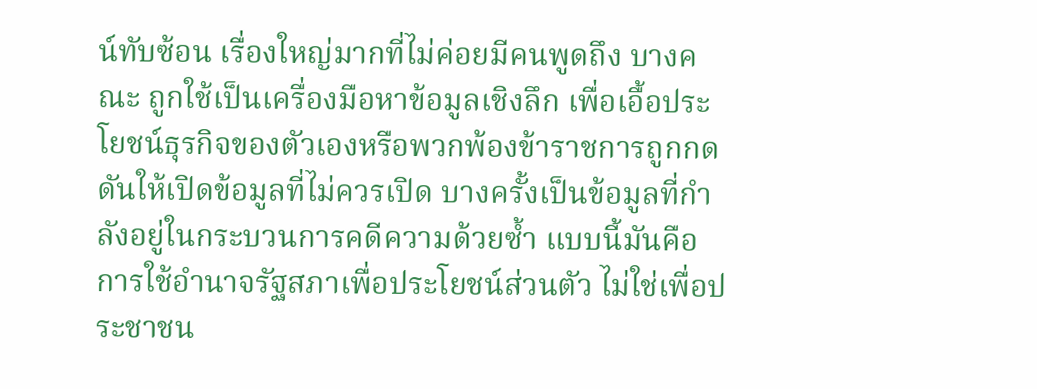น์ทับซ้อน เรื่องใหญ่มากที่ไม่ค่อยมีคนพูดถึง บางคณะ ถูกใช้เป็นเครื่องมือหาข้อมูลเชิงลึก เพื่อเอื้อประโยชน์ธุรกิจของตัวเองหรือพวกพ้องข้าราชการถูกกดดันให้เปิดข้อมูลที่ไม่ควรเปิด บางครั้งเป็นข้อมูลที่กำลังอยู่ในกระบวนการคดีความด้วยซ้ำ แบบนี้มันคือการใช้อำนาจรัฐสภาเพื่อประโยชน์ส่วนตัว ไม่ใช่เพื่อประชาชน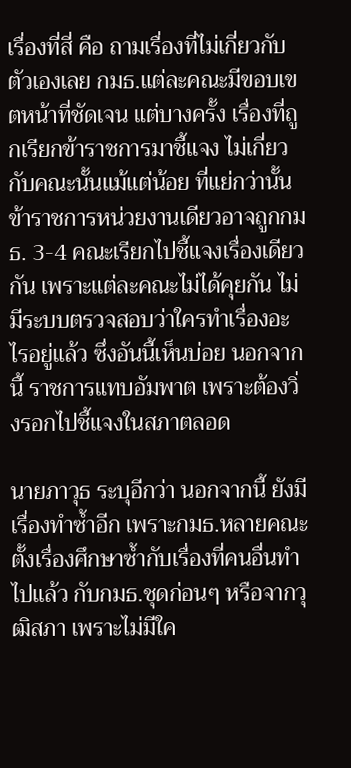เรื่องที่สี่ คือ ถามเรื่องที่ไม่เกี่ยวกับตัวเองเลย กมธ.แต่ละคณะมีขอบเขตหน้าที่ชัดเจน แต่บางครั้ง เรื่องที่ถูกเรียกข้าราชการมาชี้แจง ไม่เกี่ยวกับคณะนั้นแม้แต่น้อย ที่แย่กว่านั้น ข้าราชการหน่วยงานเดียวอาจถูกกมธ. 3-4 คณะเรียกไปชี้แจงเรื่องเดียวกัน เพราะแต่ละคณะไม่ได้คุยกัน ไม่มีระบบตรวจสอบว่าใครทำเรื่องอะไรอยู่แล้ว ซึ่งอันนี้เห็นบ่อย นอกจากนี้ ราชการแทบอัมพาต เพราะต้องวิ่งรอกไปชี้แจงในสภาตลอด

นายภาวุธ ระบุอีกว่า นอกจากนี้ ยังมีเรื่องทำซ้ำอีก เพราะกมธ.หลายคณะตั้งเรื่องศึกษาซ้ำกับเรื่องที่คนอื่นทำไปแล้ว กับกมธ.ชุดก่อนๆ หรือจากวุฒิสภา เพราะไม่มีใค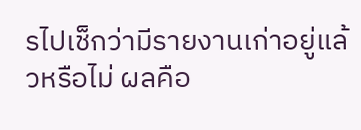รไปเช็กว่ามีรายงานเก่าอยู่แล้วหรือไม่ ผลคือ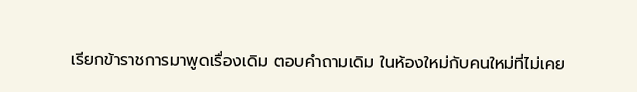เรียกข้าราชการมาพูดเรื่องเดิม ตอบคำถามเดิม ในห้องใหม่กับคนใหม่ที่ไม่เคย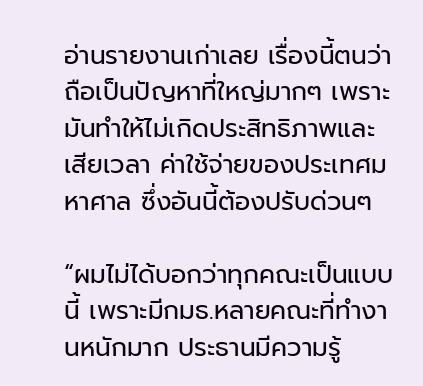อ่านรายงานเก่าเลย เรื่องนี้ตนว่าถือเป็นปัญหาที่ใหญ่มากๆ เพราะมันทำให้ไม่เกิดประสิทธิภาพและเสียเวลา ค่าใช้จ่ายของประเทศมหาศาล ซึ่งอันนี้ต้องปรับด่วนๆ

“ผมไม่ได้บอกว่าทุกคณะเป็นแบบนี้ เพราะมีกมธ.หลายคณะที่ทำงานหนักมาก ประธานมีความรู้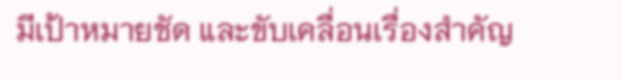มีเป้าหมายชัด และขับเคลื่อนเรื่องสำคัญ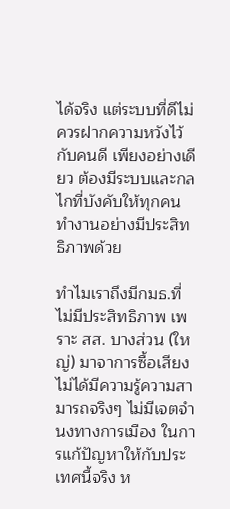ได้จริง แต่ระบบที่ดีไม่ควรฝากความหวังไว้กับคนดี เพียงอย่างเดียว ต้องมีระบบและกลไกที่บังคับให้ทุกคนทำงานอย่างมีประสิทธิภาพด้วย

ทำไมเราถึงมีกมธ.ที่ไม่มีประสิทธิภาพ เพราะ สส. บางส่วน (ใหญ่) มาจาการซื้อเสียง ไม่ได้มีความรู้ความสามารถจริงๆ ไม่มีเจตจำนงทางการเมือง ในการแก้ปัญหาให้กับประเทศนี้จริง ห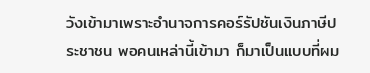วังเข้ามาเพราะอำนาจการคอร์รัปชันเงินภาษีประชาชน พอคนเหล่านี้เข้ามา ก็มาเป็นแบบที่ผม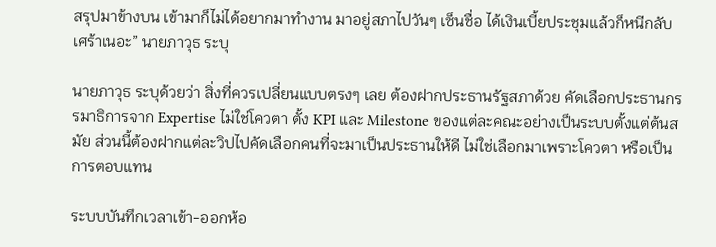สรุปมาข้างบน เข้ามาก็ไม่ได้อยากมาทำงาน มาอยู่สภาไปวันๆ เซ็นชื่อ ได้เงินเบี้ยประชุมแล้วก็หนีกลับ เศร้าเนอะ” นายภาวุธ ระบุ

นายภาวุธ ระบุด้วยว่า สิ่งที่ควรเปลี่ยนแบบตรงๆ เลย ต้องฝากประธานรัฐสภาด้วย คัดเลือกประธานกรรมาธิการจาก Expertise ไม่ใช่โควตา ตั้ง KPI และ Milestone ของแต่ละคณะอย่างเป็นระบบตั้งแต่ต้นสมัย ส่วนนี้ต้องฝากแต่ละวิปไปคัดเลือกคนที่จะมาเป็นประธานให้ดี ไม่ใช่เลือกมาเพราะโควตา หรือเป็นการตอบแทน

ระบบบันทึกเวลาเข้า-ออกห้อ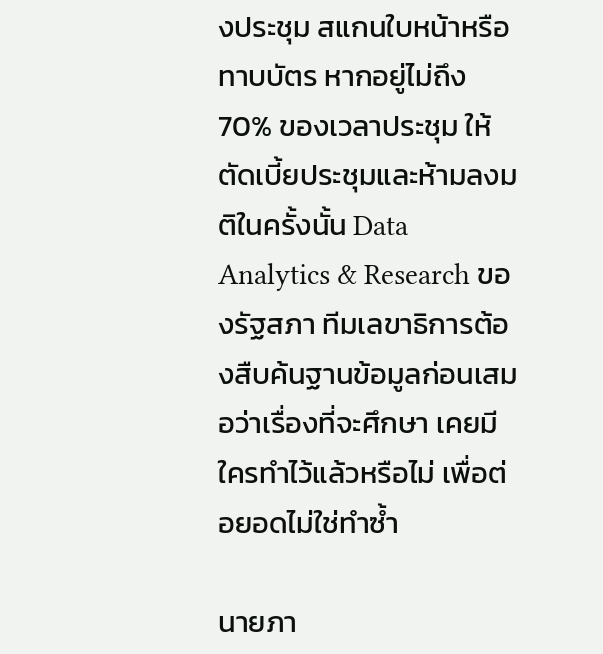งประชุม สแกนใบหน้าหรือทาบบัตร หากอยู่ไม่ถึง 70% ของเวลาประชุม ให้ตัดเบี้ยประชุมและห้ามลงมติในครั้งนั้น Data Analytics & Research ของรัฐสภา ทีมเลขาธิการต้องสืบค้นฐานข้อมูลก่อนเสมอว่าเรื่องที่จะศึกษา เคยมีใครทำไว้แล้วหรือไม่ เพื่อต่อยอดไม่ใช่ทำซ้ำ

นายภา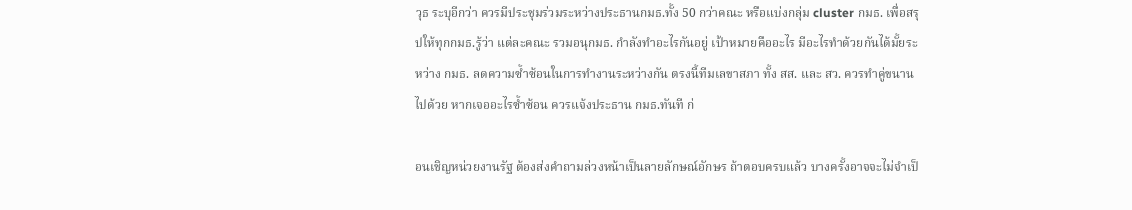วุธ ระบุอีกว่า ควรมีประชุมร่วมระหว่างประธานกมธ.ทั้ง 50 กว่าคณะ หรือแบ่งกลุ่ม cluster กมธ. เพื่อสรุปให้ทุกกมธ.รู้ว่า แต่ละคณะ รวมอนุกมธ. กำลังทำอะไรกันอยู่ เป้าหมายคืออะไร มีอะไรทำด้วยกันได้มั้ยระหว่าง กมธ. ลดความซ้ำซ้อนในการทำงานระหว่างกัน ตรงนี้ทีมเลขาสภา ทั้ง สส. และ สว. ควรทำคู่ขนานไปด้วย หากเจออะไรซ้ำซ้อน ควรแจ้งประธาน กมธ.ทันที ก่

อนเชิญหน่วยงานรัฐ ต้องส่งคำถามล่วงหน้าเป็นลายลักษณ์อักษร ถ้าตอบครบแล้ว บางครั้งอาจจะไม่จำเป็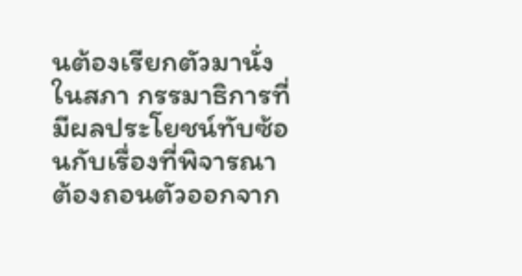นต้องเรียกตัวมานั่งในสภา กรรมาธิการที่มีผลประโยชน์ทับซ้อนกับเรื่องที่พิจารณา ต้องถอนตัวออกจาก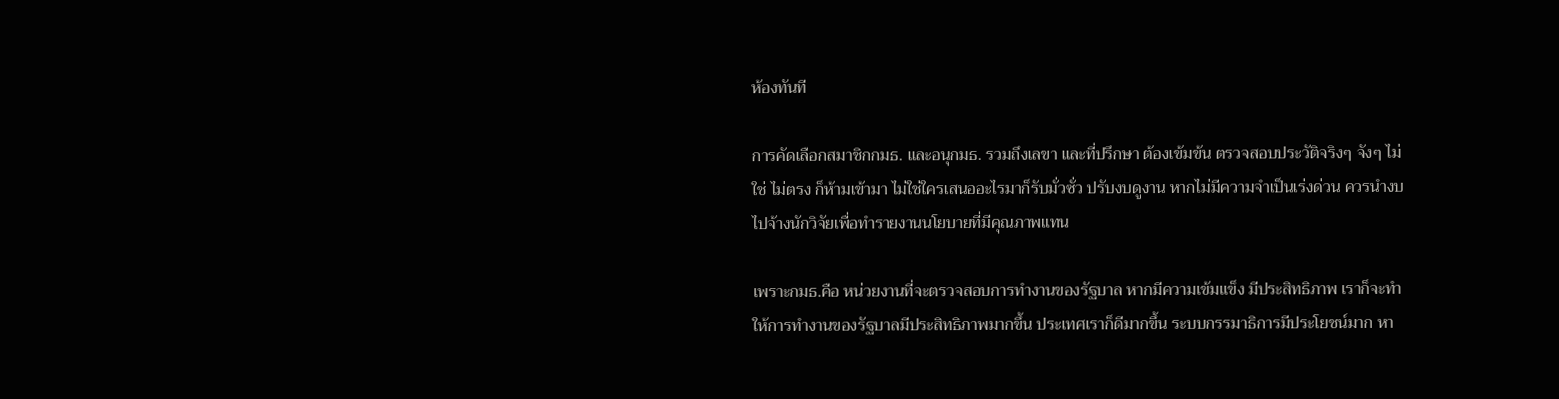ห้องทันที

การคัดเลือกสมาชิกกมธ. และอนุกมธ. รวมถึงเลขา และที่ปรึกษา ต้องเข้มข้น ตรวจสอบประวัติจริงๆ จังๆ ไม่ใช่ ไม่ตรง ก็ห้ามเข้ามา ไม่ใช่ใครเสนออะไรมาก็รับมั่วซั่ว ปรับงบดูงาน หากไม่มีความจำเป็นเร่งด่วน ควรนำงบไปจ้างนักวิจัยเพื่อทำรายงานนโยบายที่มีคุณภาพแทน

เพราะกมธ.คือ หน่วยงานที่จะตรวจสอบการทำงานของรัฐบาล หากมีความเข้มแข็ง มีประสิทธิภาพ เราก็จะทำให้การทำงานของรัฐบาลมีประสิทธิภาพมากขึ้น ประเทศเราก็ดีมากขึ้น ระบบกรรมาธิการมีประโยชน์มาก หา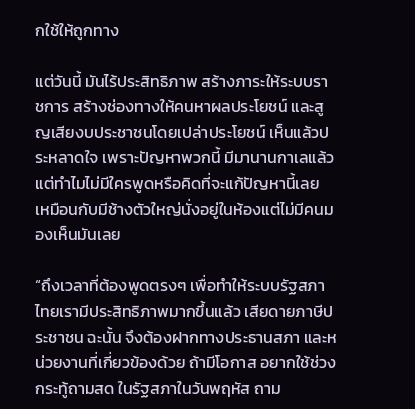กใช้ให้ถูกทาง

แต่วันนี้ มันไร้ประสิทธิภาพ สร้างภาระให้ระบบราชการ สร้างช่องทางให้คนหาผลประโยชน์ และสูญเสียงบประชาชนโดยเปล่าประโยชน์ เห็นแล้วประหลาดใจ เพราะปัญหาพวกนี้ มีมานานกาเลแล้ว แต่ทำไมไม่มีใครพูดหรือคิดที่จะแก้ปัญหานี้เลย เหมือนกับมีช้างตัวใหญ่นั่งอยู่ในห้องแต่ไม่มีคนมองเห็นมันเลย

“ถึงเวลาที่ต้องพูดตรงๆ เพื่อทำให้ระบบรัฐสภาไทยเรามีประสิทธิภาพมากขึ้นแล้ว เสียดายภาษีประชาชน ฉะนั้น จึงต้องฝากทางประธานสภา และหน่วยงานที่เกี่ยวข้องด้วย ถ้ามีโอกาส อยากใช้ช่วงกระทู้ถามสด ในรัฐสภาในวันพฤหัส ถาม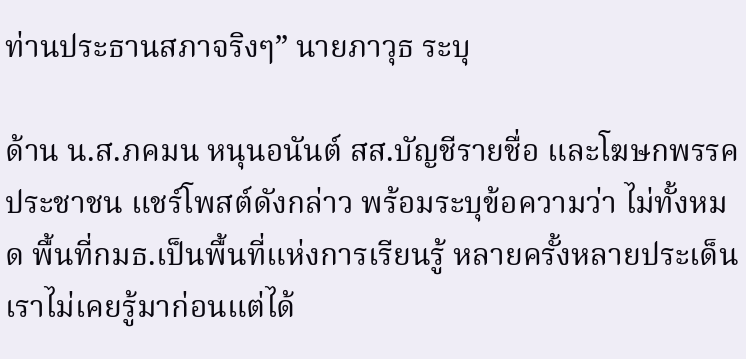ท่านประธานสภาจริงๆ” นายภาวุธ ระบุ

ด้าน น.ส.ภคมน หนุนอนันต์ สส.บัญชีรายชื่อ และโฆษกพรรคประชาชน แชร์โพสต์ดังกล่าว พร้อมระบุข้อความว่า ไม่ทั้งหมด พื้นที่กมธ.เป็นพื้นที่แห่งการเรียนรู้ หลายครั้งหลายประเด็นเราไม่เคยรู้มาก่อนแต่ได้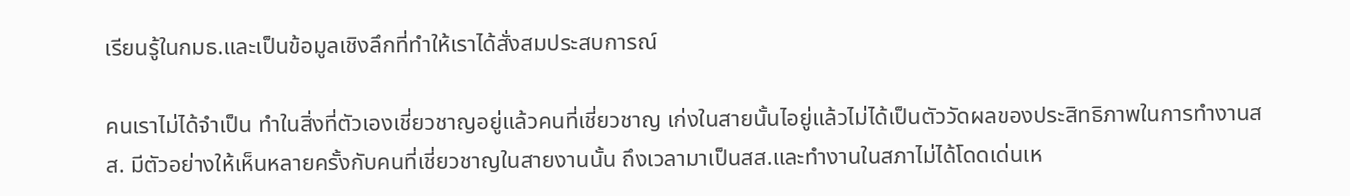เรียนรู้ในกมธ.และเป็นข้อมูลเชิงลึกที่ทำให้เราได้สั่งสมประสบการณ์

คนเราไม่ได้จำเป็น ทำในสิ่งที่ตัวเองเชี่ยวชาญอยู่แล้วคนที่เชี่ยวชาญ เก่งในสายนั้นไอยู่แล้วไม่ได้เป็นตัววัดผลของประสิทธิภาพในการทำงานสส. มีตัวอย่างให้เห็นหลายครั้งกับคนที่เชี่ยวชาญในสายงานนั้น ถึงเวลามาเป็นสส.และทำงานในสภาไม่ได้โดดเด่นเห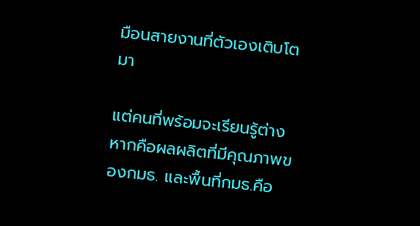มือนสายงานที่ตัวเองเติบโตมา

แต่คนที่พร้อมจะเรียนรู้ต่างหากคือผลผลิตที่มีคุณภาพของกมธ. และพื้นที่กมธ.คือ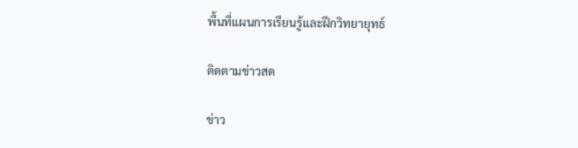พื้นที่แผนการเรียนรู้และฝึกวิทยายุทธ์

ติดตามข่าวสด

ข่าว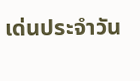เด่นประจำวัน